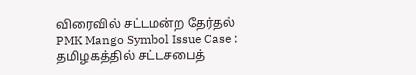விரைவில் சட்டமன்ற தேர்தல்
PMK Mango Symbol Issue Case : தமிழகத்தில் சட்டசபைத்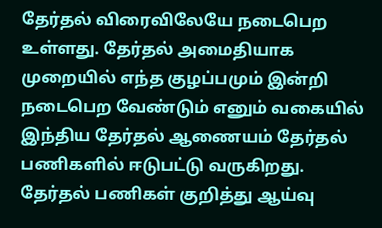தேர்தல் விரைவிலேயே நடைபெற உள்ளது. தேர்தல் அமைதியாக முறையில் எந்த குழப்பமும் இன்றி நடைபெற வேண்டும் எனும் வகையில் இந்திய தேர்தல் ஆணையம் தேர்தல் பணிகளில் ஈடுபட்டு வருகிறது.
தேர்தல் பணிகள் குறித்து ஆய்வு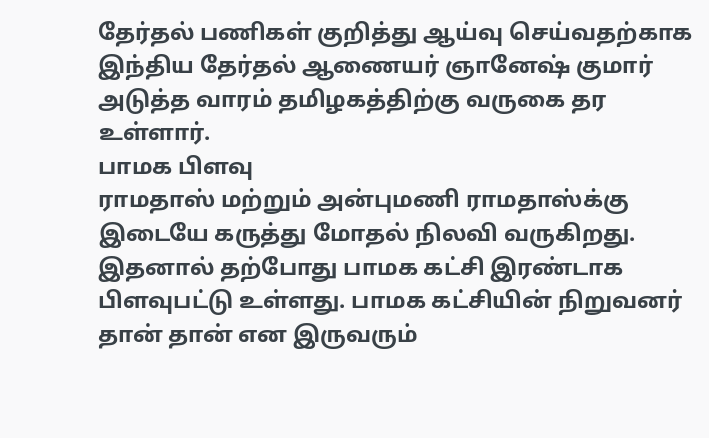தேர்தல் பணிகள் குறித்து ஆய்வு செய்வதற்காக இந்திய தேர்தல் ஆணையர் ஞானேஷ் குமார் அடுத்த வாரம் தமிழகத்திற்கு வருகை தர உள்ளார்.
பாமக பிளவு
ராமதாஸ் மற்றும் அன்புமணி ராமதாஸ்க்கு இடையே கருத்து மோதல் நிலவி வருகிறது. இதனால் தற்போது பாமக கட்சி இரண்டாக பிளவுபட்டு உள்ளது. பாமக கட்சியின் நிறுவனர் தான் தான் என இருவரும்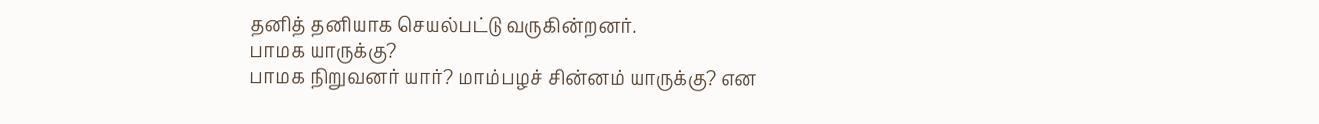தனித் தனியாக செயல்பட்டு வருகின்றனர்.
பாமக யாருக்கு?
பாமக நிறுவனர் யார்? மாம்பழச் சின்னம் யாருக்கு? என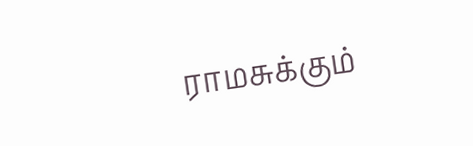ராமசுக்கும்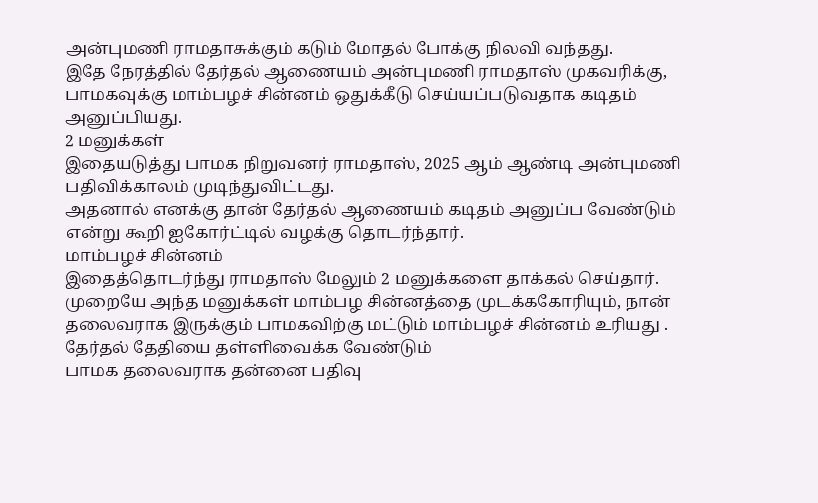அன்புமணி ராமதாசுக்கும் கடும் மோதல் போக்கு நிலவி வந்தது.
இதே நேரத்தில் தேர்தல் ஆணையம் அன்புமணி ராமதாஸ் முகவரிக்கு, பாமகவுக்கு மாம்பழச் சின்னம் ஒதுக்கீடு செய்யப்படுவதாக கடிதம் அனுப்பியது.
2 மனுக்கள்
இதையடுத்து பாமக நிறுவனர் ராமதாஸ், 2025 ஆம் ஆண்டி அன்புமணி பதிவிக்காலம் முடிந்துவிட்டது.
அதனால் எனக்கு தான் தேர்தல் ஆணையம் கடிதம் அனுப்ப வேண்டும் என்று கூறி ஐகோர்ட்டில் வழக்கு தொடர்ந்தார்.
மாம்பழச் சின்னம்
இதைத்தொடர்ந்து ராமதாஸ் மேலும் 2 மனுக்களை தாக்கல் செய்தார். முறையே அந்த மனுக்கள் மாம்பழ சின்னத்தை முடக்ககோரியும், நான் தலைவராக இருக்கும் பாமகவிற்கு மட்டும் மாம்பழச் சின்னம் உரியது .
தேர்தல் தேதியை தள்ளிவைக்க வேண்டும்
பாமக தலைவராக தன்னை பதிவு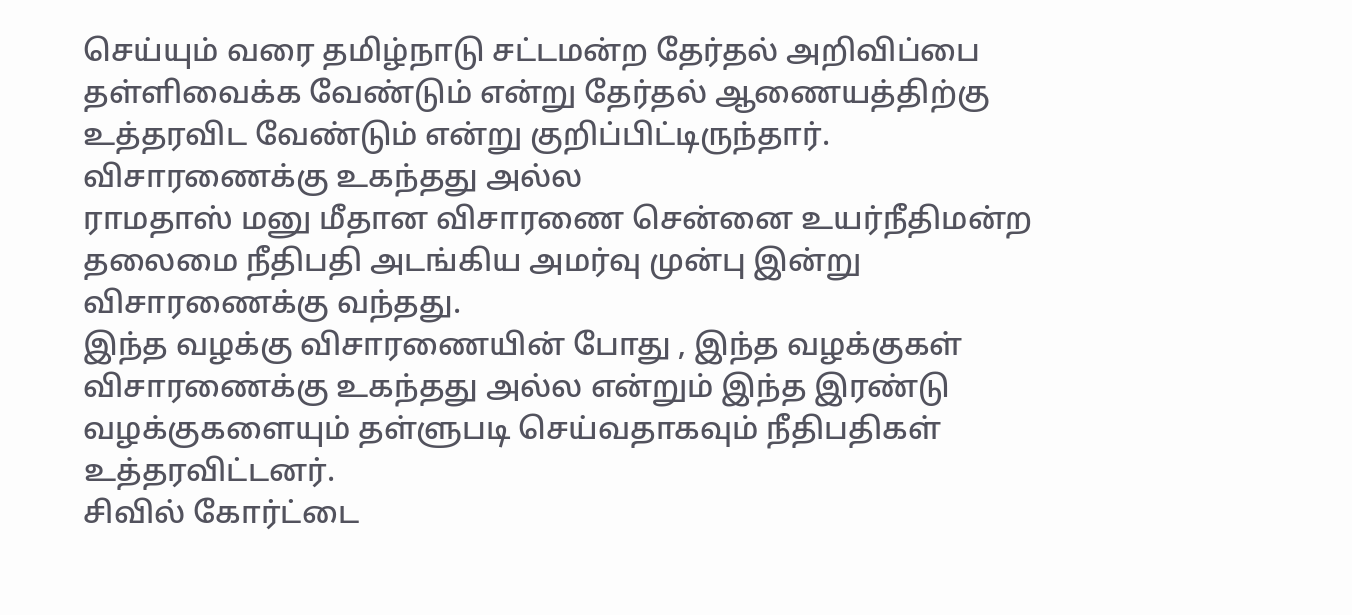செய்யும் வரை தமிழ்நாடு சட்டமன்ற தேர்தல் அறிவிப்பை தள்ளிவைக்க வேண்டும் என்று தேர்தல் ஆணையத்திற்கு உத்தரவிட வேண்டும் என்று குறிப்பிட்டிருந்தார்.
விசாரணைக்கு உகந்தது அல்ல
ராமதாஸ் மனு மீதான விசாரணை சென்னை உயர்நீதிமன்ற தலைமை நீதிபதி அடங்கிய அமர்வு முன்பு இன்று விசாரணைக்கு வந்தது.
இந்த வழக்கு விசாரணையின் போது , இந்த வழக்குகள் விசாரணைக்கு உகந்தது அல்ல என்றும் இந்த இரண்டு வழக்குகளையும் தள்ளுபடி செய்வதாகவும் நீதிபதிகள் உத்தரவிட்டனர்.
சிவில் கோர்ட்டை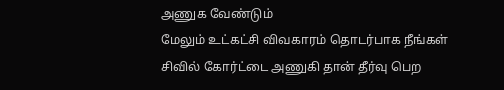அணுக வேண்டும்
மேலும் உட்கட்சி விவகாரம் தொடர்பாக நீங்கள் சிவில் கோர்ட்டை அணுகி தான் தீர்வு பெற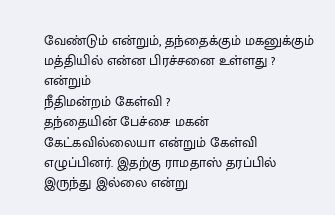வேண்டும் என்றும், தந்தைக்கும் மகனுக்கும் மத்தியில் என்ன பிரச்சனை உள்ளது ? என்றும்
நீதிமன்றம் கேள்வி ?
தந்தையின் பேச்சை மகன் கேட்கவில்லையா என்றும் கேள்வி எழுப்பினர். இதற்கு ராமதாஸ் தரப்பில் இருந்து இல்லை என்று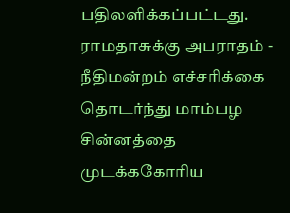பதிலளிக்கப்பட்டது.
ராமதாசுக்கு அபராதம் - நீதிமன்றம் எச்சரிக்கை
தொடர்ந்து மாம்பழ சின்னத்தை முடக்ககோரிய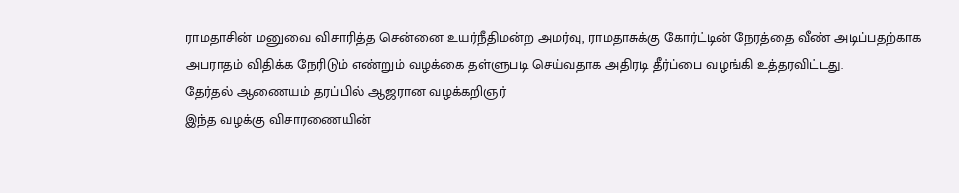ராமதாசின் மனுவை விசாரித்த சென்னை உயர்நீதிமன்ற அமர்வு, ராமதாசுக்கு கோர்ட்டின் நேரத்தை வீண் அடிப்பதற்காக அபராதம் விதிக்க நேரிடும் எண்றும் வழக்கை தள்ளுபடி செய்வதாக அதிரடி தீர்ப்பை வழங்கி உத்தரவிட்டது.
தேர்தல் ஆணையம் தரப்பில் ஆஜரான வழக்கறிஞர்
இந்த வழக்கு விசாரணையின்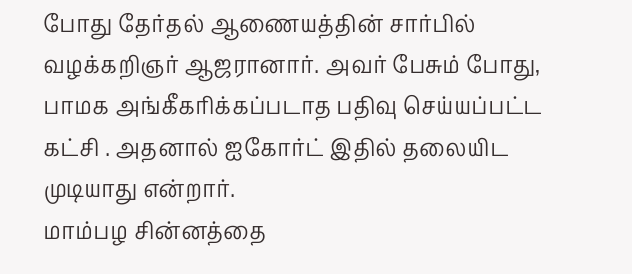போது தேர்தல் ஆணையத்தின் சார்பில் வழக்கறிஞர் ஆஜரானார். அவர் பேசும் போது, பாமக அங்கீகரிக்கப்படாத பதிவு செய்யப்பட்ட கட்சி . அதனால் ஐகோர்ட் இதில் தலையிட முடியாது என்றார்.
மாம்பழ சின்னத்தை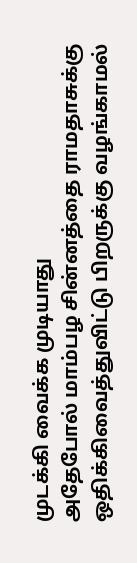முடக்கி வைக்க முடியாது
அதேபோல் மாம்பழ சின்னத்தை ராமதாசுக்கு ஒதிக்கிவைத்துவிட்டு பிறருக்கு வழங்காமல்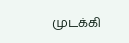முடக்கி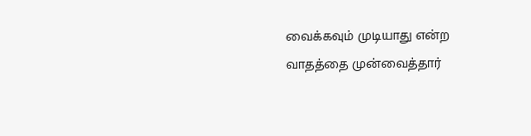வைக்கவும் முடியாது என்ற வாதத்தை முன்வைத்தார்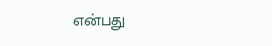என்பது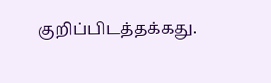குறிப்பிடத்தக்கது.